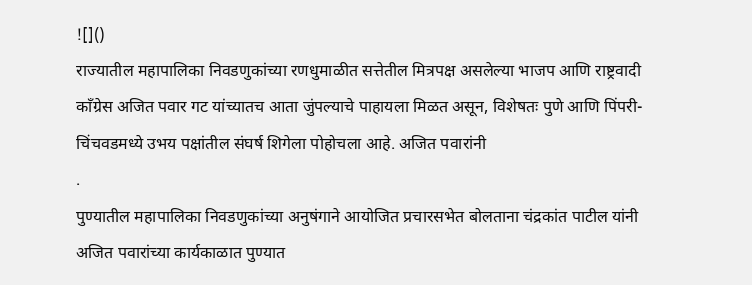![]()
राज्यातील महापालिका निवडणुकांच्या रणधुमाळीत सत्तेतील मित्रपक्ष असलेल्या भाजप आणि राष्ट्रवादी काँग्रेस अजित पवार गट यांच्यातच आता जुंपल्याचे पाहायला मिळत असून, विशेषतः पुणे आणि पिंपरी-चिंचवडमध्ये उभय पक्षांतील संघर्ष शिगेला पोहोचला आहे. अजित पवारांनी
.
पुण्यातील महापालिका निवडणुकांच्या अनुषंगाने आयोजित प्रचारसभेत बोलताना चंद्रकांत पाटील यांनी अजित पवारांच्या कार्यकाळात पुण्यात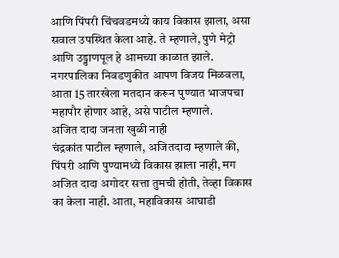आणि पिंपरी चिंचवडमध्ये काय विकास झाला, असा सवाल उपस्थित केला आहे. ते म्हणाले, पुणे मेट्रो आणि उड्डाणपूल हे आमच्या काळात झाले. नगरपालिका निवडणुकीत आपण विजय मिळवला, आता 15 तारखेला मतदान करून पुण्यात भाजपचा महापौर होणार आहे, असे पाटील म्हणाले.
अजित दादा जनता खुळी नाही
चंद्रकांत पाटील म्हणाले, अजितदादा म्हणाले की, पिंपरी आणि पुण्यामध्ये विकास झाला नाही, मग अजित दादा अगोदर सत्ता तुमची होती, तेव्हा विकास का केला नाही. आता, महाविकास आघाडी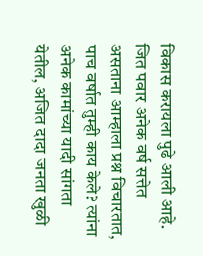विकास करायला पुढे आली आहे. जित पवार अनेक वर्ष सत्तेत असताना आम्हाला प्रश्न विचारतात, पाच वर्षात तुम्ही काय केले? त्यांना अनेक कामांच्या यादी सांगता येतील, अजित दादा जनता खुळी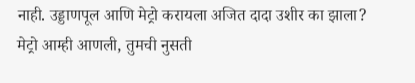नाही. उड्डाणपूल आणि मेट्रो करायला अजित दादा उशीर का झाला? मेट्रो आम्ही आणली, तुमची नुसती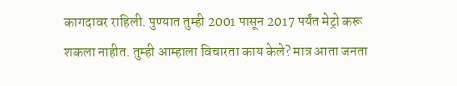कागदावर राहिली. पुण्यात तुम्ही 2001 पासून 2017 पर्यंत मेट्रो करू शकला नाहीत. तुम्ही आम्हाला विचारता काय केले? मात्र आता जनता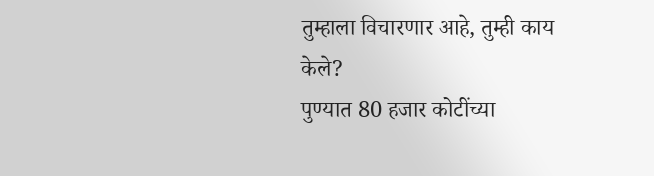तुम्हाला विचारणार आहे, तुम्ही काय केले?
पुण्यात 80 हजार कोटींच्या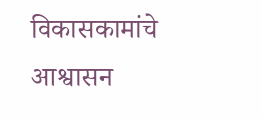विकासकामांचे आश्वासन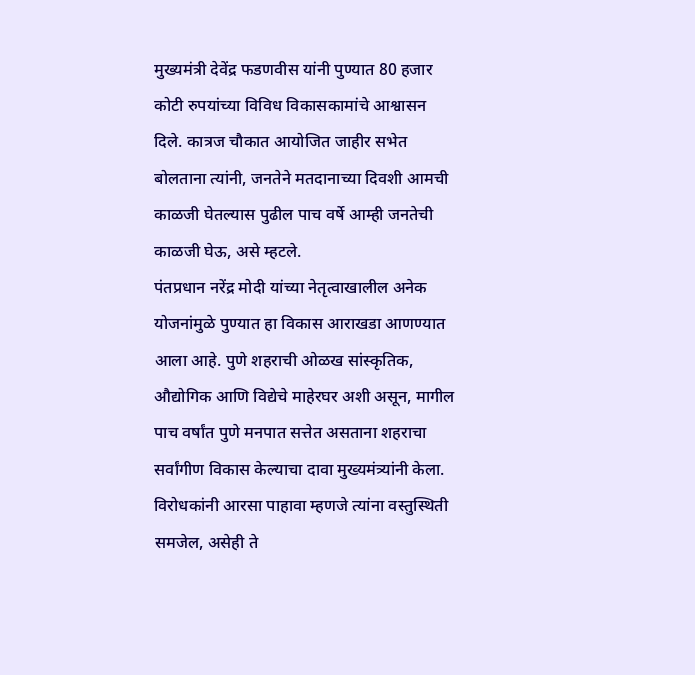मुख्यमंत्री देवेंद्र फडणवीस यांनी पुण्यात 80 हजार कोटी रुपयांच्या विविध विकासकामांचे आश्वासन दिले. कात्रज चौकात आयोजित जाहीर सभेत बोलताना त्यांनी, जनतेने मतदानाच्या दिवशी आमची काळजी घेतल्यास पुढील पाच वर्षे आम्ही जनतेची काळजी घेऊ, असे म्हटले.
पंतप्रधान नरेंद्र मोदी यांच्या नेतृत्वाखालील अनेक योजनांमुळे पुण्यात हा विकास आराखडा आणण्यात आला आहे. पुणे शहराची ओळख सांस्कृतिक, औद्योगिक आणि विद्येचे माहेरघर अशी असून, मागील पाच वर्षांत पुणे मनपात सत्तेत असताना शहराचा सर्वांगीण विकास केल्याचा दावा मुख्यमंत्र्यांनी केला. विरोधकांनी आरसा पाहावा म्हणजे त्यांना वस्तुस्थिती समजेल, असेही ते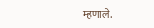म्हणाले.